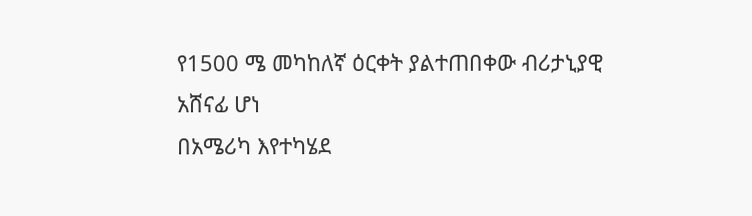የ1500 ሜ መካከለኛ ዕርቀት ያልተጠበቀው ብሪታኒያዊ አሸናፊ ሆነ
በአሜሪካ እየተካሄደ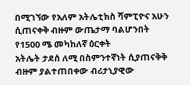በሚገኘው የአለም አትሌቲክስ ሻምፒዮና አሁን ሲጠናቀቅ ብዙም ውጤታማ ባልሆንበት የ1500 ሜ መካከለኛ ዕርቀት
አትሌት ታደሰ ለሚ በስምንተኛነት ሲያጠናቅቅ ብዙም ያልተጠበቀው ብሪታኒያዊው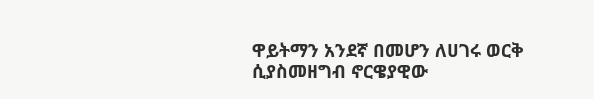ዋይትማን አንደኛ በመሆን ለሀገሩ ወርቅ ሲያስመዘግብ ኖርዌያዊው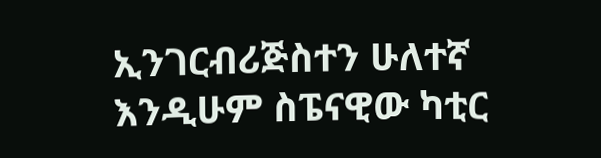ኢንገርብሪጅስተን ሁለተኛ እንዲሁም ስፔናዊው ካቲር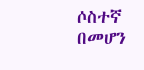ሶስተኛ በመሆን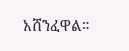አሸንፈዋል።